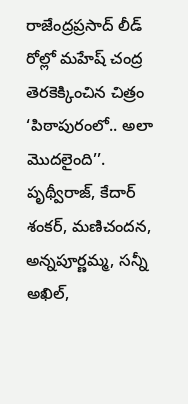రాజేంద్రప్రసాద్ లీడ్ రోల్లో మహేష్ చంద్ర తెరకెక్కించిన చిత్రం ‘పిఠాపురంలో.. అలా మొదలైంది’’. పృథ్వీరాజ్, కేదార్ శంకర్, మణిచందన, అన్నపూర్ణమ్మ, సన్నీ అఖిల్,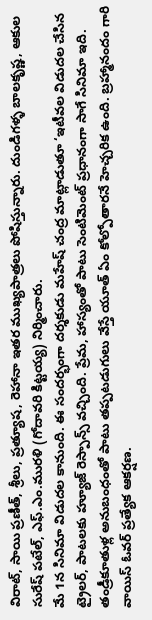విరాట్, సాయి ప్రణీత్, శ్రీలు, ప్రత్యూష, రెహానా ఇతర ముఖ్యపాత్రలు పోషిస్తున్నారు. దుండిగళ్ళ బాలకృష్ణ, ఆకుల సురేష్ పటేల్, ఎఫ్.ఎం.మురళి (గోదావరి కిట్టయ్య) నిర్మించారు.
మే 1న సినిమా విడుదల కానుంది. ఈ సందర్భంగా దర్శకుడు మహేష్ చంద్ర మాట్లాడుతూ ‘ఇటీవల విడుదల చేసిన ట్రైలర్, పాటలకు హ్యూజ్ రెస్పాన్స్ వచ్చింది. ప్రేమ, హాస్యంతో పాటు సెంటిమెంట్ ప్రధానంగా సాగే సినిమా ఇది.
తండ్రీకూతుళ్ల అనుబంధంతో పాటు తప్పటడుగులు వేస్తే యూత్ ఏం కోల్పోతారనే హెచ్చరిక ఉంది. బ్రహ్మానందం గారి వాయిస్ ఓవర్ ప్రత్యేక ఆకర్షణ.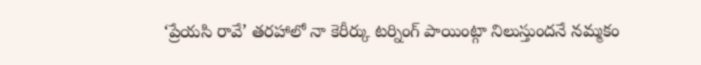‘ప్రేయసి రావే’ తరహాలో నా కెరీర్కు టర్నింగ్ పాయింట్గా నిలుస్తుందనే నమ్మకం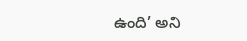ఉంది’ అని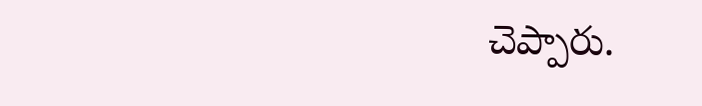చెప్పారు.